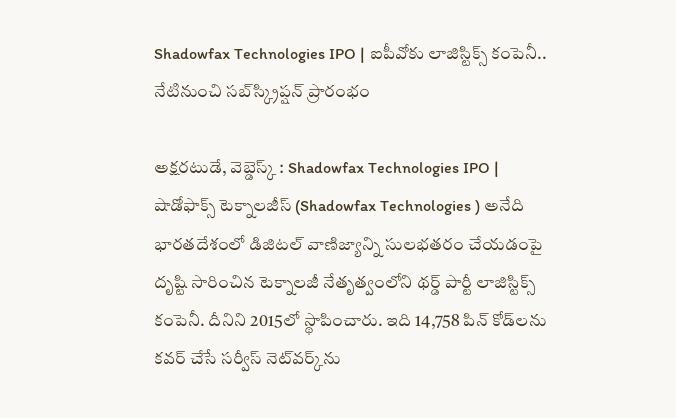Shadowfax Technologies IPO | ఐపీవోకు లాజిస్టిక్స్ కంపెనీ.. నేటినుంచి సబ్‌స్క్రిప్షన్ ప్రారంభం

అక్షరటుడే, వెబ్డెస్క్ : Shadowfax Technologies IPO | షాడోఫాక్స్ టెక్నాలజీస్ (Shadowfax Technologies ) అనేది భారతదేశంలో డిజిటల్ వాణిజ్యాన్ని సులభతరం చేయడంపై దృష్టి సారించిన టెక్నాలజీ నేతృత్వంలోని థర్డ్ పార్టీ లాజిస్టిక్స్ కంపెనీ. దీనిని 2015లో స్థాపించారు. ఇది 14,758 పిన్ కోడ్‌లను కవర్ చేసే సర్వీస్ నెట్‌వర్క్‌ను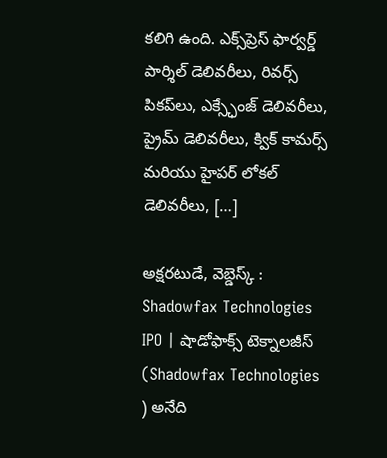కలిగి ఉంది. ఎక్స్‌ప్రెస్ ఫార్వర్డ్ పార్శిల్ డెలివరీలు, రివర్స్ పికప్‌లు, ఎక్స్ఛేంజ్ డెలివరీలు, ప్రైమ్ డెలివరీలు, క్విక్ కామర్స్ మరియు హైపర్ లోకల్ డెలివరీలు, […]

అక్షరటుడే, వెబ్డెస్క్ : Shadowfax Technologies IPO | షాడోఫాక్స్ టెక్నాలజీస్ (Shadowfax Technologies ) అనేది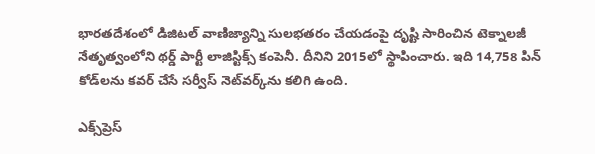భారతదేశంలో డిజిటల్ వాణిజ్యాన్ని సులభతరం చేయడంపై దృష్టి సారించిన టెక్నాలజీ నేతృత్వంలోని థర్డ్ పార్టీ లాజిస్టిక్స్ కంపెనీ. దీనిని 2015లో స్థాపించారు. ఇది 14,758 పిన్ కోడ్‌లను కవర్ చేసే సర్వీస్ నెట్‌వర్క్‌ను కలిగి ఉంది.

ఎక్స్‌ప్రెస్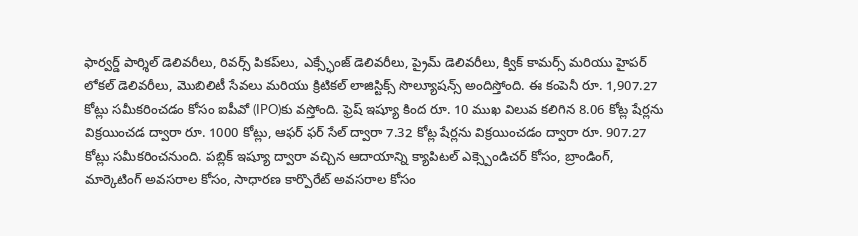ఫార్వర్డ్ పార్శిల్ డెలివరీలు, రివర్స్ పికప్‌లు, ఎక్స్ఛేంజ్ డెలివరీలు, ప్రైమ్ డెలివరీలు, క్విక్ కామర్స్ మరియు హైపర్ లోకల్ డెలివరీలు, మొబిలిటీ సేవలు మరియు క్రిటికల్ లాజిస్టిక్స్ సొల్యూషన్స్ అందిస్తోంది. ఈ కంపెనీ రూ. 1,907.27 కోట్లు సమీకరించడం కోసం ఐపీవో (IPO)కు వస్తోంది. ఫ్రెష్ ఇష్యూ కింద రూ. 10 ముఖ విలువ కలిగిన 8.06 కోట్ల షేర్లను విక్రయించడ ద్వారా రూ. 1000 కోట్లు, ఆఫర్ ఫర్ సేల్ ద్వారా 7.32 కోట్ల షేర్లను విక్రయించడం ద్వారా రూ. 907.27 కోట్లు సమీకరించనుంది. పబ్లిక్ ఇష్యూ ద్వారా వచ్చిన ఆదాయాన్ని క్యాపిటల్ ఎక్స్పెండిచర్ కోసం, బ్రాండింగ్, మార్కెటింగ్ అవసరాల కోసం, సాధారణ కార్పొరేట్ అవసరాల కోసం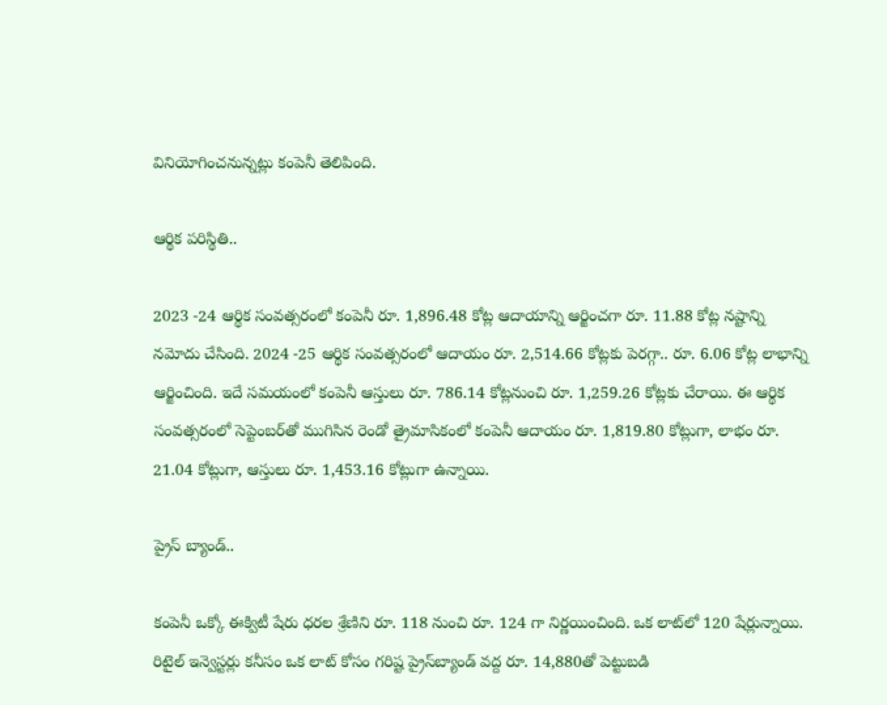వినియోగించనున్నట్లు కంపెనీ తెలిపింది.

ఆర్థిక పరిస్థితి..

2023 -24 ఆర్థిక సంవత్సరంలో కంపెనీ రూ. 1,896.48 కోట్ల ఆదాయాన్ని ఆర్జించగా రూ. 11.88 కోట్ల నష్టాన్ని నమోదు చేసింది. 2024 -25 ఆర్థిక సంవత్సరంలో ఆదాయం రూ. 2,514.66 కోట్లకు పెరగ్గా.. రూ. 6.06 కోట్ల లాభాన్ని ఆర్జించింది. ఇదే సమయంలో కంపెనీ ఆస్తులు రూ. 786.14 కోట్లనుంచి రూ. 1,259.26 కోట్లకు చేరాయి. ఈ ఆర్థిక సంవత్సరంలో సెప్టెంబర్‌తో ముగిసిన రెండో త్రైమాసికంలో కంపెనీ ఆదాయం రూ. 1,819.80 కోట్లుగా, లాభం రూ. 21.04 కోట్లుగా, ఆస్తులు రూ. 1,453.16 కోట్లుగా ఉన్నాయి.

ప్రైస్ బ్యాండ్..

కంపెనీ ఒక్కో ఈక్విటీ షేరు ధరల శ్రేణిని రూ. 118 నుంచి రూ. 124 గా నిర్ణయించింది. ఒక లాట్‌లో 120 షేర్లున్నాయి. రిటైల్ ఇన్వెస్టర్లు కనీసం ఒక లాట్ కోసం గరిష్ట ప్రైస్‌బ్యాండ్ వద్ద రూ. 14,880తో పెట్టుబడి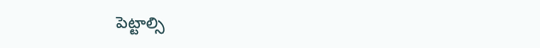పెట్టాల్సి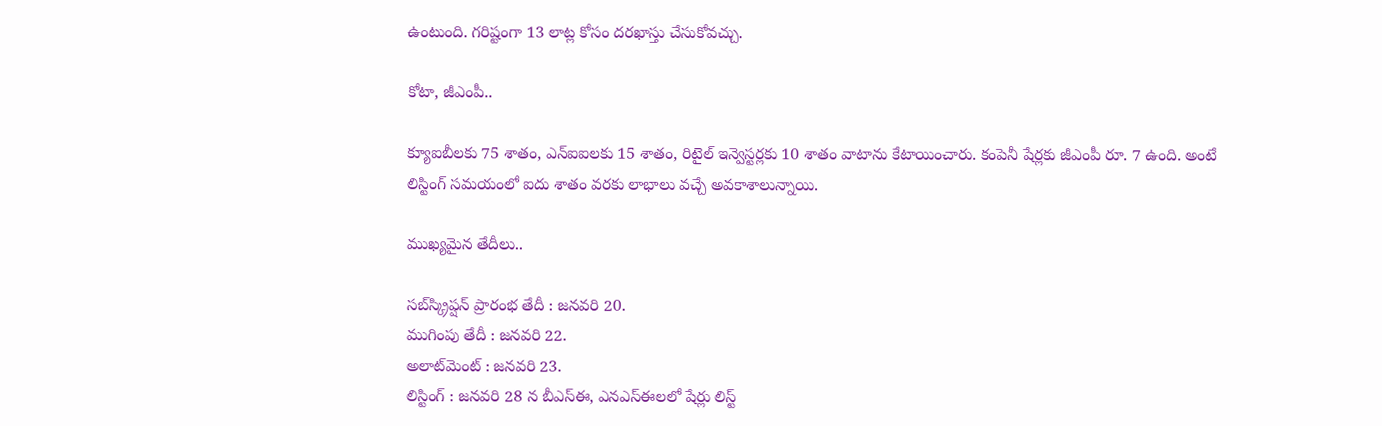ఉంటుంది. గరిష్టంగా 13 లాట్ల కోసం దరఖాస్తు చేసుకోవచ్చు.

కోటా, జీఎంపీ..

క్యూఐబీలకు 75 శాతం, ఎన్ఐఐలకు 15 శాతం, రిటైల్ ఇన్వెస్టర్లకు 10 శాతం వాటాను కేటాయించారు. కంపెనీ షేర్లకు జీఎంపీ రూ. 7 ఉంది. అంటే లిస్టింగ్ సమయంలో ఐదు శాతం వరకు లాభాలు వచ్చే అవకాశాలున్నాయి.

ముఖ్యమైన తేదీలు..

సబ్‌స్క్రిప్షన్ ప్రారంభ తేదీ : జనవరి 20.
ముగింపు తేదీ : జనవరి 22.
అలాట్‌మెంట్ : జనవరి 23.
లిస్టింగ్ : జనవరి 28 న బీఎస్ఈ, ఎనఎస్ఈలలో షేర్లు లిస్ట్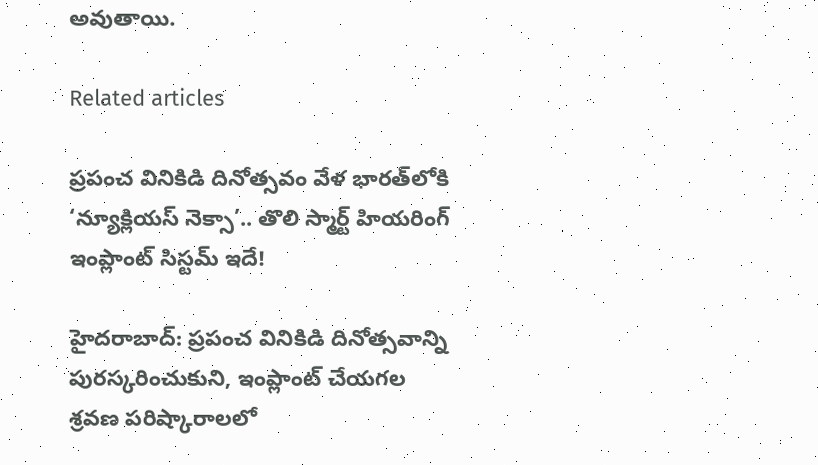అవుతాయి.

Related articles

ప్రపంచ వినికిడి దినోత్సవం వేళ భారత్‌లోకి ‘న్యూక్లియస్ నెక్సా’.. తొలి స్మార్ట్ హియరింగ్ ఇంప్లాంట్ సిస్టమ్ ఇదే!

హైదరాబాద్: ప్రపంచ వినికిడి దినోత్సవాన్ని పురస్కరించుకుని, ఇంప్లాంట్ చేయగల శ్రవణ పరిష్కారాలలో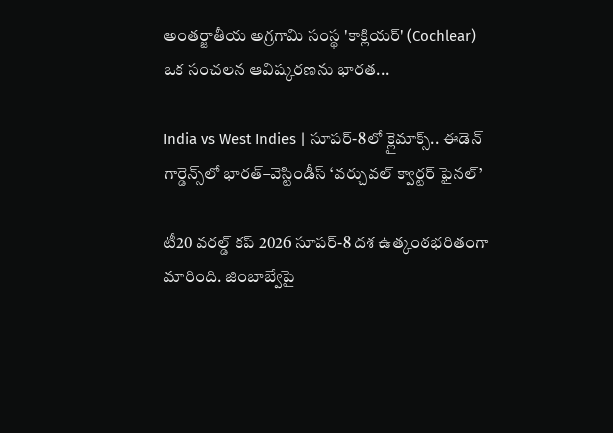అంతర్జాతీయ అగ్రగామి సంస్థ 'కాక్లియర్' (Cochlear) ఒక సంచలన ఆవిష్కరణను భారత...

India vs West Indies | సూపర్-8లో క్లైమాక్స్.. ఈడెన్ గార్డెన్స్‌లో భారత్–వెస్టిండీస్ ‘వర్చువల్ క్వార్టర్ ఫైనల్’

టీ20 వరల్డ్ కప్ 2026 సూపర్-8 దశ ఉత్కంఠభరితంగా మారింది. జింబాబ్వేపై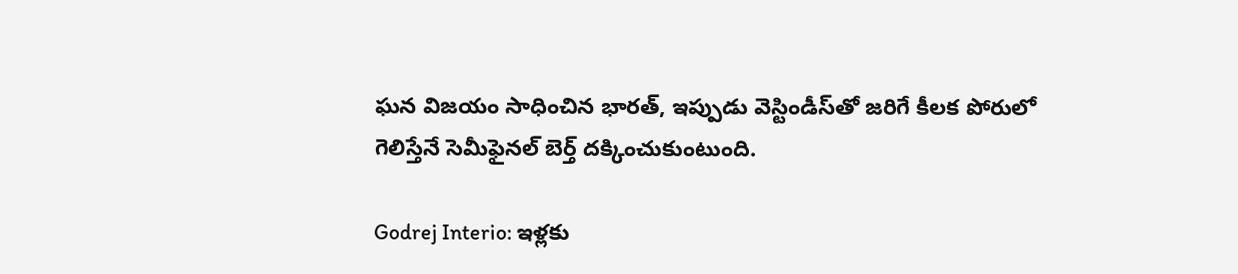ఘన విజయం సాధించిన భారత్, ఇప్పుడు వెస్టిండీస్‌తో జరిగే కీలక పోరులో గెలిస్తేనే సెమీఫైనల్ బెర్త్ దక్కించుకుంటుంది.

Godrej Interio: ఇళ్లకు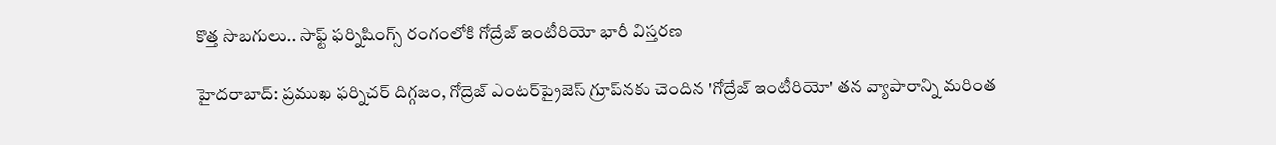కొత్త సొబగులు.. సాఫ్ట్ ఫర్నిషింగ్స్ రంగంలోకి గోద్రేజ్ ఇంటీరియో భారీ విస్తరణ

హైదరాబాద్: ప్రముఖ ఫర్నిచర్ దిగ్గజం, గోద్రెజ్ ఎంటర్‌ప్రైజెస్ గ్రూప్‌నకు చెందిన 'గోద్రేజ్ ఇంటీరియో' తన వ్యాపారాన్ని మరింత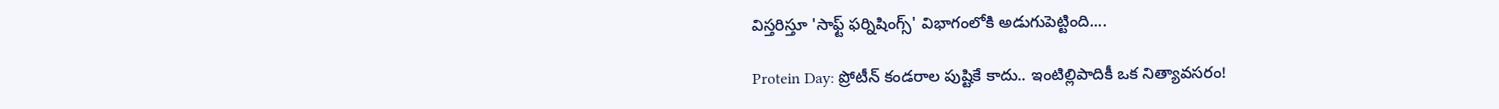విస్తరిస్తూ 'సాఫ్ట్ ఫర్నిషింగ్స్' విభాగంలోకి అడుగుపెట్టింది....

Protein Day: ప్రోటీన్ కండరాల పుష్టికే కాదు.. ఇంటిల్లిపాదికీ ఒక నిత్యావసరం!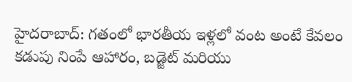హైదరాబాద్: గతంలో భారతీయ ఇళ్లలో వంట అంటే కేవలం కడుపు నింపే ఆహారం, బడ్జెట్ మరియు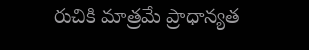రుచికి మాత్రమే ప్రాధాన్యత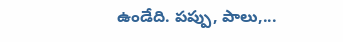ఉండేది. పప్పు, పాలు,...